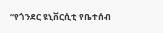“የጎንደር ዩኒቨርሲቲ የቤተሰብ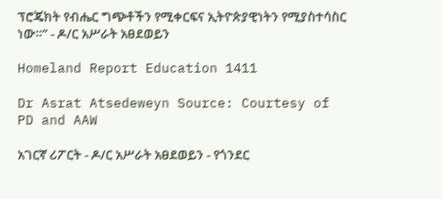ፕሮጄክት የብሔር ግጭቶችን የሚቀርፍና ኢትዮጵያዊነትን የሚያስተሳስር ነው።” - ዶ/ር አሥራት አፀደወይን

Homeland Report Education 1411

Dr Asrat Atsedeweyn Source: Courtesy of PD and AAW

አገርኛ ሪፖርት - ዶ/ር አሥራት አፀደወይን - የጎንደር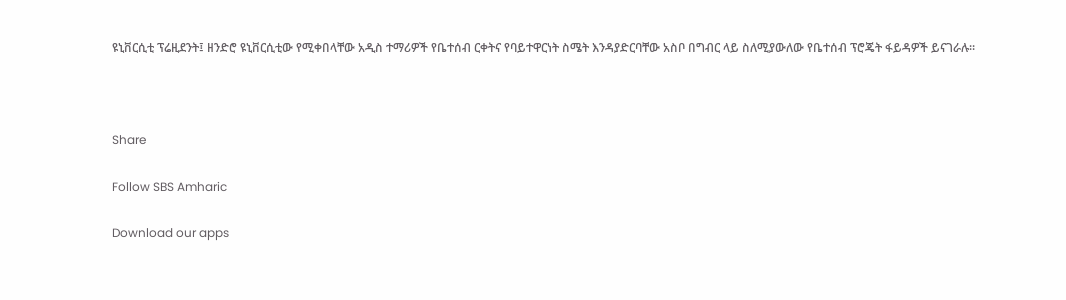ዩኒቨርሲቲ ፕሬዚደንት፤ ዘንድሮ ዩኒቨርሲቲው የሚቀበላቸው አዲስ ተማሪዎች የቤተሰብ ርቀትና የባይተዋርነት ስሜት እንዳያድርባቸው አስቦ በግብር ላይ ስለሚያውለው የቤተሰብ ፕሮጄት ፋይዳዎች ይናገራሉ።



Share

Follow SBS Amharic

Download our apps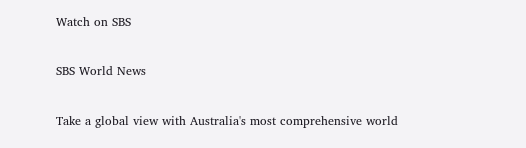Watch on SBS

SBS World News

Take a global view with Australia's most comprehensive world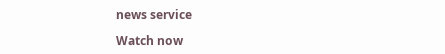news service

Watch now